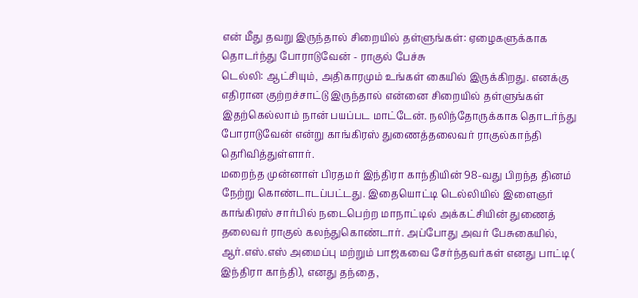என் மீது தவறு இருந்தால் சிறையில் தள்ளுங்கள்: ஏழைகளுக்காக தொடர்ந்து போராடுவேன் - ராகுல் பேச்சு
டெல்லி: ஆட்சியும், அதிகாரமும் உங்கள் கையில் இருக்கிறது. எனக்கு எதிரான குற்றச்சாட்டு இருந்தால் என்னை சிறையில் தள்ளுங்கள் இதற்கெல்லாம் நான் பயப்பட மாட்டேன். நலிந்தோருக்காக தொடர்ந்து போராடுவேன் என்று காங்கிரஸ் துணைத்தலைவர் ராகுல்காந்தி தெரிவித்துள்ளார்.
மறைந்த முன்னாள் பிரதமர் இந்திரா காந்தியின் 98-வது பிறந்த தினம் நேற்று கொண்டாடப்பட்டது. இதையொட்டி டெல்லியில் இளைஞர் காங்கிரஸ் சார்பில் நடைபெற்ற மாநாட்டில் அக்கட்சியின் துணைத் தலைவர் ராகுல் கலந்துகொண்டார். அப்போது அவர் பேசுகையில், ஆர்.எஸ்.எஸ் அமைப்பு மற்றும் பாஜகவை சேர்ந்தவர்கள் எனது பாட்டி ( இந்திரா காந்தி), எனது தந்தை,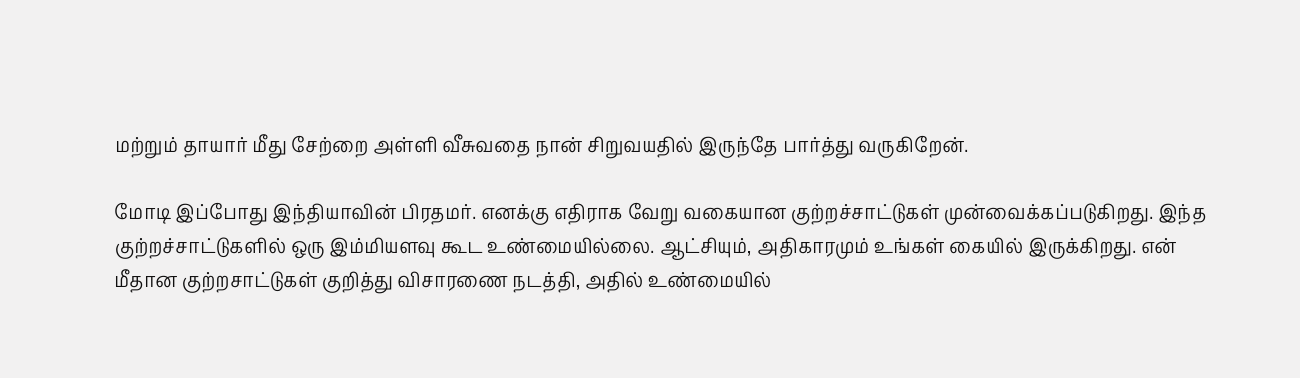மற்றும் தாயார் மீது சேற்றை அள்ளி வீசுவதை நான் சிறுவயதில் இருந்தே பார்த்து வருகிறேன்.

மோடி இப்போது இந்தியாவின் பிரதமர். எனக்கு எதிராக வேறு வகையான குற்றச்சாட்டுகள் முன்வைக்கப்படுகிறது. இந்த குற்றச்சாட்டுகளில் ஒரு இம்மியளவு கூட உண்மையில்லை. ஆட்சியும், அதிகாரமும் உங்கள் கையில் இருக்கிறது. என் மீதான குற்றசாட்டுகள் குறித்து விசாரணை நடத்தி, அதில் உண்மையில்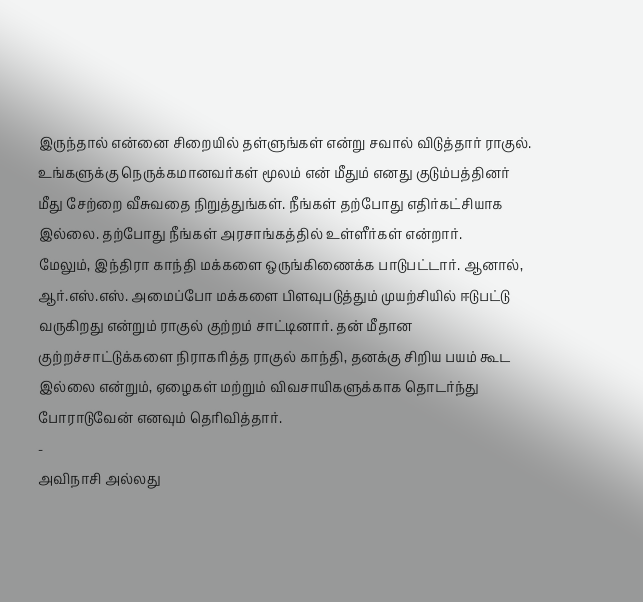இருந்தால் என்னை சிறையில் தள்ளுங்கள் என்று சவால் விடுத்தார் ராகுல். உங்களுக்கு நெருக்கமானவர்கள் மூலம் என் மீதும் எனது குடும்பத்தினர் மீது சேற்றை வீசுவதை நிறுத்துங்கள். நீங்கள் தற்போது எதிர்கட்சியாக இல்லை. தற்போது நீங்கள் அரசாங்கத்தில் உள்ளீர்கள் என்றார்.
மேலும், இந்திரா காந்தி மக்களை ஒருங்கிணைக்க பாடுபட்டார். ஆனால், ஆர்.எஸ்.எஸ். அமைப்போ மக்களை பிளவுபடுத்தும் முயற்சியில் ஈடுபட்டு வருகிறது என்றும் ராகுல் குற்றம் சாட்டினார். தன் மீதான குற்றச்சாட்டுக்களை நிராகரித்த ராகுல் காந்தி, தனக்கு சிறிய பயம் கூட இல்லை என்றும், ஏழைகள் மற்றும் விவசாயிகளுக்காக தொடர்ந்து போராடுவேன் எனவும் தெரிவித்தார்.
-
அவிநாசி அல்லது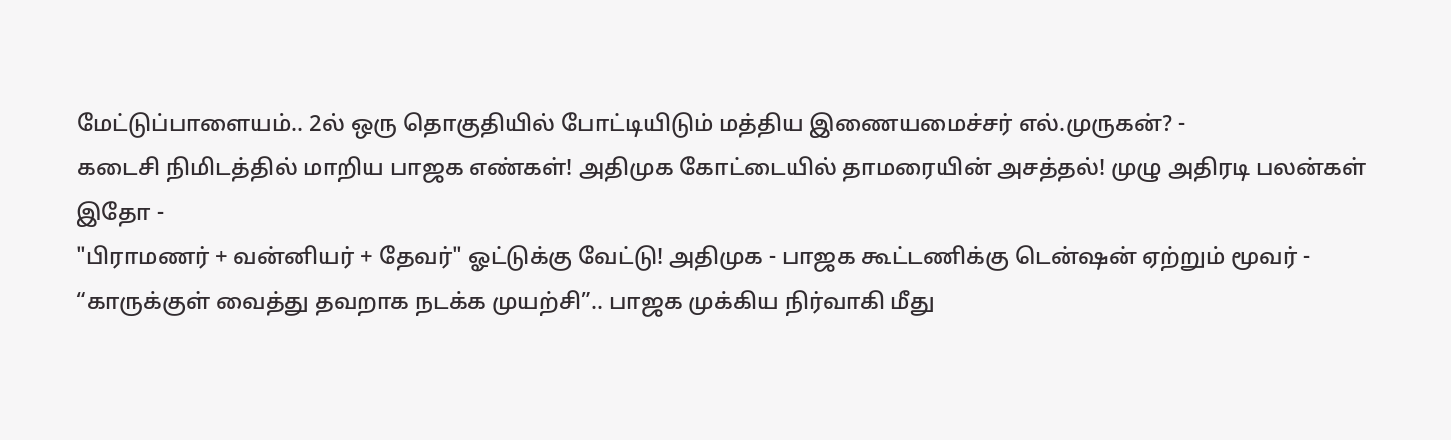மேட்டுப்பாளையம்.. 2ல் ஒரு தொகுதியில் போட்டியிடும் மத்திய இணையமைச்சர் எல்.முருகன்? -
கடைசி நிமிடத்தில் மாறிய பாஜக எண்கள்! அதிமுக கோட்டையில் தாமரையின் அசத்தல்! முழு அதிரடி பலன்கள் இதோ -
"பிராமணர் + வன்னியர் + தேவர்" ஓட்டுக்கு வேட்டு! அதிமுக - பாஜக கூட்டணிக்கு டென்ஷன் ஏற்றும் மூவர் -
“காருக்குள் வைத்து தவறாக நடக்க முயற்சி”.. பாஜக முக்கிய நிர்வாகி மீது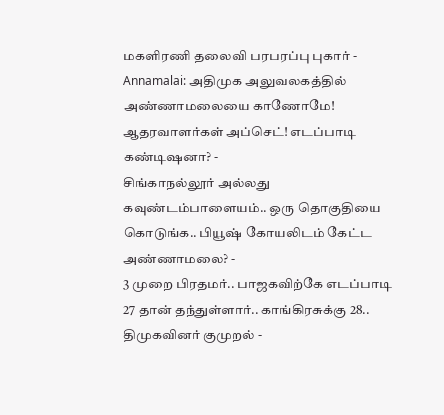மகளிரணி தலைவி பரபரப்பு புகார் -
Annamalai: அதிமுக அலுவலகத்தில் அண்ணாமலையை காணோமே! ஆதரவாளர்கள் அப்செட்! எடப்பாடி கண்டிஷனா? -
சிங்காநல்லூர் அல்லது கவுண்டம்பாளையம்.. ஒரு தொகுதியை கொடுங்க.. பியூஷ் கோயலிடம் கேட்ட அண்ணாமலை? -
3 முறை பிரதமர்.. பாஜகவிற்கே எடப்பாடி 27 தான் தந்துள்ளார்.. காங்கிரசுக்கு 28.. திமுகவினர் குமுறல் -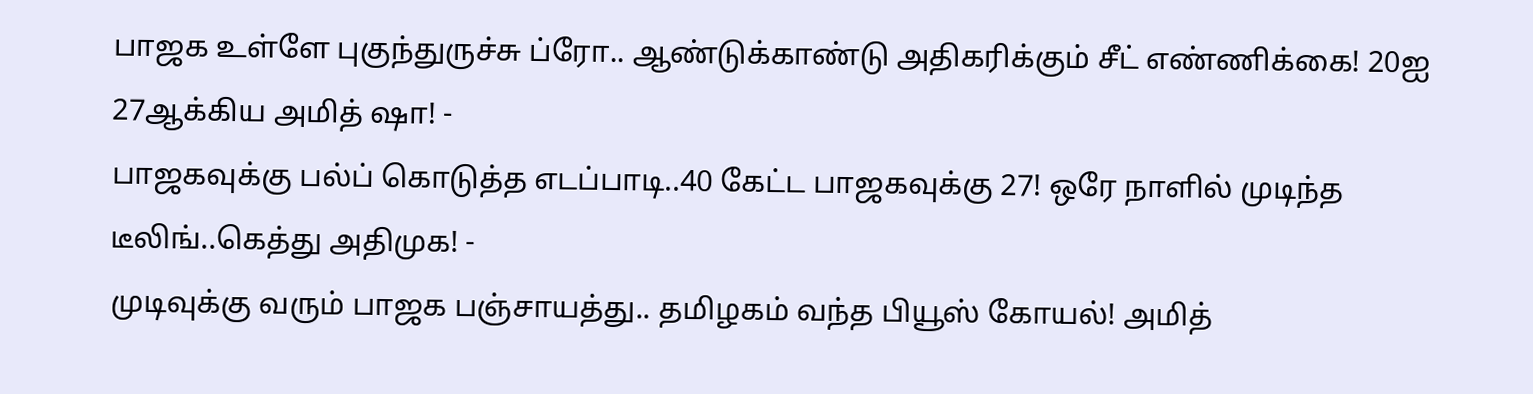பாஜக உள்ளே புகுந்துருச்சு ப்ரோ.. ஆண்டுக்காண்டு அதிகரிக்கும் சீட் எண்ணிக்கை! 20ஐ 27ஆக்கிய அமித் ஷா! -
பாஜகவுக்கு பல்ப் கொடுத்த எடப்பாடி..40 கேட்ட பாஜகவுக்கு 27! ஒரே நாளில் முடிந்த டீலிங்..கெத்து அதிமுக! -
முடிவுக்கு வரும் பாஜக பஞ்சாயத்து.. தமிழகம் வந்த பியூஸ் கோயல்! அமித்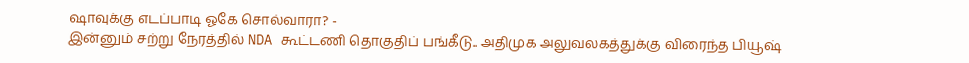ஷாவுக்கு எடப்பாடி ஓகே சொல்வாரா? -
இன்னும் சற்று நேரத்தில் NDA கூட்டணி தொகுதிப் பங்கீடு.. அதிமுக அலுவலகத்துக்கு விரைந்த பியூஷ்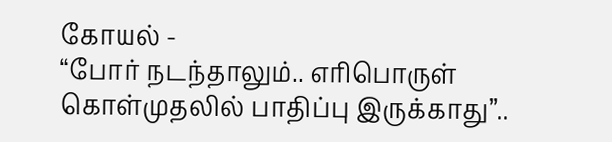கோயல் -
“போர் நடந்தாலும்.. எரிபொருள் கொள்முதலில் பாதிப்பு இருக்காது”..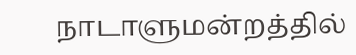நாடாளுமன்றத்தில்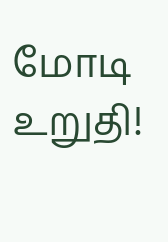மோடி உறுதி!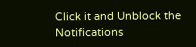Click it and Unblock the Notifications